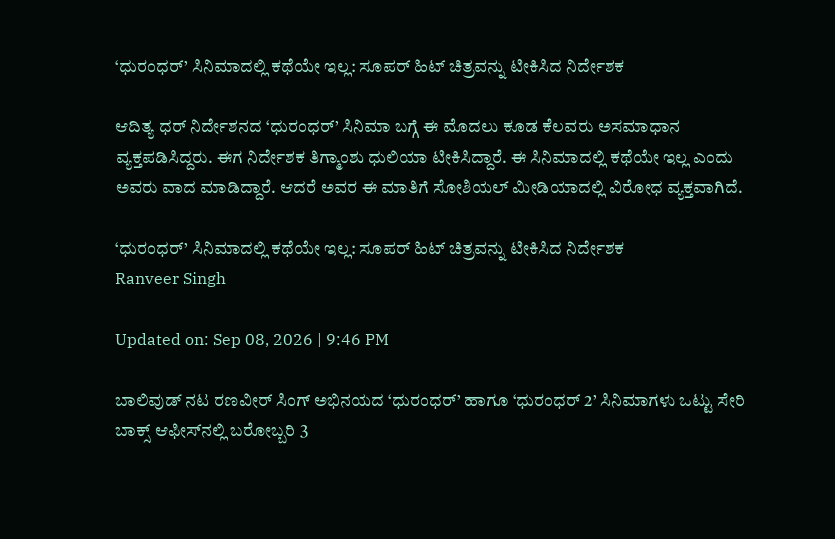‘ಧುರಂಧರ್’ ಸಿನಿಮಾದಲ್ಲಿ ಕಥೆಯೇ ಇಲ್ಲ: ಸೂಪರ್ ಹಿಟ್ ಚಿತ್ರವನ್ನು ಟೀಕಿಸಿದ ನಿರ್ದೇಶಕ

ಆದಿತ್ಯ ಧರ್ ನಿರ್ದೇಶನದ ‘ಧುರಂಧರ್’ ಸಿನಿಮಾ ಬಗ್ಗೆ ಈ ಮೊದಲು ಕೂಡ ಕೆಲವರು ಅಸಮಾಧಾನ ವ್ಯಕ್ತಪಡಿಸಿದ್ದರು. ಈಗ ನಿರ್ದೇಶಕ ತಿಗ್ಮಾಂಶು ಧುಲಿಯಾ ಟೀಕಿಸಿದ್ದಾರೆ. ಈ ಸಿನಿಮಾದಲ್ಲಿ ಕಥೆಯೇ ಇಲ್ಲ ಎಂದು ಅವರು ವಾದ ಮಾಡಿದ್ದಾರೆ. ಆದರೆ ಅವರ ಈ ಮಾತಿಗೆ ಸೋಶಿಯಲ್ ಮೀಡಿಯಾದಲ್ಲಿ ವಿರೋಧ ವ್ಯಕ್ತವಾಗಿದೆ.

‘ಧುರಂಧರ್’ ಸಿನಿಮಾದಲ್ಲಿ ಕಥೆಯೇ ಇಲ್ಲ: ಸೂಪರ್ ಹಿಟ್ ಚಿತ್ರವನ್ನು ಟೀಕಿಸಿದ ನಿರ್ದೇಶಕ
Ranveer Singh

Updated on: Sep 08, 2026 | 9:46 PM

ಬಾಲಿವುಡ್ ನಟ ರಣವೀರ್ ಸಿಂಗ್ ಅಭಿನಯದ ‘ಧುರಂಧರ್’ ಹಾಗೂ ‘ಧುರಂಧರ್ 2’ ಸಿನಿಮಾಗಳು ಒಟ್ಟು ಸೇರಿ ಬಾಕ್ಸ್ ಆಫೀಸ್‌ನಲ್ಲಿ ಬರೋಬ್ಬರಿ 3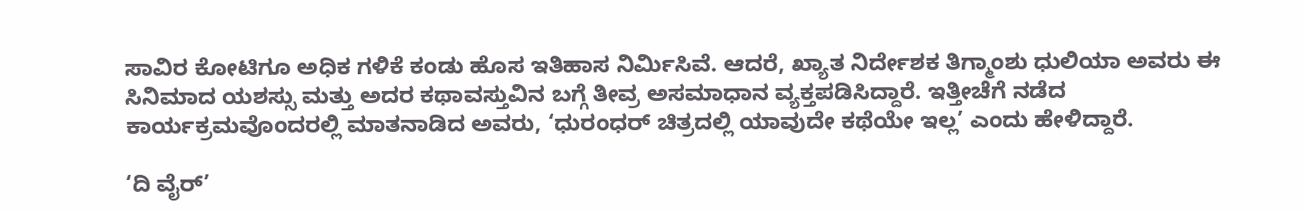ಸಾವಿರ ಕೋಟಿಗೂ ಅಧಿಕ ಗಳಿಕೆ ಕಂಡು ಹೊಸ ಇತಿಹಾಸ ನಿರ್ಮಿಸಿವೆ. ಆದರೆ, ಖ್ಯಾತ ನಿರ್ದೇಶಕ ತಿಗ್ಮಾಂಶು ಧುಲಿಯಾ ಅವರು ಈ ಸಿನಿಮಾದ ಯಶಸ್ಸು ಮತ್ತು ಅದರ ಕಥಾವಸ್ತುವಿನ ಬಗ್ಗೆ ತೀವ್ರ ಅಸಮಾಧಾನ ವ್ಯಕ್ತಪಡಿಸಿದ್ದಾರೆ. ಇತ್ತೀಚೆಗೆ ನಡೆದ ಕಾರ್ಯಕ್ರಮವೊಂದರಲ್ಲಿ ಮಾತನಾಡಿದ ಅವರು, ‘ಧುರಂಧರ್ ಚಿತ್ರದಲ್ಲಿ ಯಾವುದೇ ಕಥೆಯೇ ಇಲ್ಲ’ ಎಂದು ಹೇಳಿದ್ದಾರೆ.

‘ದಿ ವೈರ್’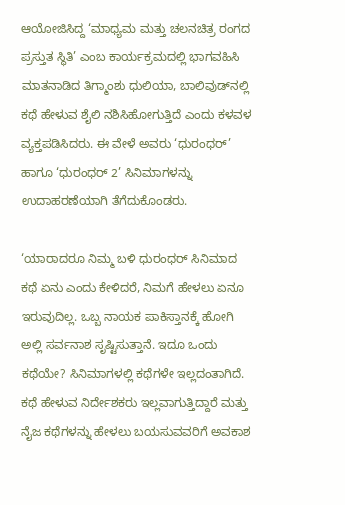ಆಯೋಜಿಸಿದ್ದ ‘ಮಾಧ್ಯಮ ಮತ್ತು ಚಲನಚಿತ್ರ ರಂಗದ ಪ್ರಸ್ತುತ ಸ್ಥಿತಿ’ ಎಂಬ ಕಾರ್ಯಕ್ರಮದಲ್ಲಿ ಭಾಗವಹಿಸಿ ಮಾತನಾಡಿದ ತಿಗ್ಮಾಂಶು ಧುಲಿಯಾ, ಬಾಲಿವುಡ್‌ನಲ್ಲಿ ಕಥೆ ಹೇಳುವ ಶೈಲಿ ನಶಿಸಿಹೋಗುತ್ತಿದೆ ಎಂದು ಕಳವಳ ವ್ಯಕ್ತಪಡಿಸಿದರು. ಈ ವೇಳೆ ಅವರು ‘ಧುರಂಧರ್’ ಹಾಗೂ ‘ಧುರಂಧರ್ 2’ ಸಿನಿಮಾಗಳನ್ನು ಉದಾಹರಣೆಯಾಗಿ ತೆಗೆದುಕೊಂಡರು.

‘ಯಾರಾದರೂ ನಿಮ್ಮ ಬಳಿ ಧುರಂಧರ್ ಸಿನಿಮಾದ ಕಥೆ ಏನು ಎಂದು ಕೇಳಿದರೆ, ನಿಮಗೆ ಹೇಳಲು ಏನೂ ಇರುವುದಿಲ್ಲ. ಒಬ್ಬ ನಾಯಕ ಪಾಕಿಸ್ತಾನಕ್ಕೆ ಹೋಗಿ ಅಲ್ಲಿ ಸರ್ವನಾಶ ಸೃಷ್ಟಿಸುತ್ತಾನೆ. ಇದೂ ಒಂದು ಕಥೆಯೇ? ಸಿನಿಮಾಗಳಲ್ಲಿ ಕಥೆಗಳೇ ಇಲ್ಲದಂತಾಗಿದೆ. ಕಥೆ ಹೇಳುವ ನಿರ್ದೇಶಕರು ಇಲ್ಲವಾಗುತ್ತಿದ್ದಾರೆ ಮತ್ತು ನೈಜ ಕಥೆಗಳನ್ನು ಹೇಳಲು ಬಯಸುವವರಿಗೆ ಅವಕಾಶ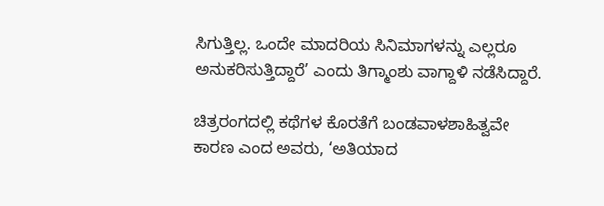ಸಿಗುತ್ತಿಲ್ಲ. ಒಂದೇ ಮಾದರಿಯ ಸಿನಿಮಾಗಳನ್ನು ಎಲ್ಲರೂ ಅನುಕರಿಸುತ್ತಿದ್ದಾರೆ’ ಎಂದು ತಿಗ್ಮಾಂಶು ವಾಗ್ದಾಳಿ ನಡೆಸಿದ್ದಾರೆ.

ಚಿತ್ರರಂಗದಲ್ಲಿ ಕಥೆಗಳ ಕೊರತೆಗೆ ಬಂಡವಾಳಶಾಹಿತ್ವವೇ ಕಾರಣ ಎಂದ ಅವರು, ‘ಅತಿಯಾದ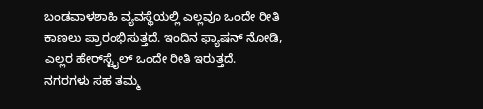ಬಂಡವಾಳಶಾಹಿ ವ್ಯವಸ್ಥೆಯಲ್ಲಿ ಎಲ್ಲವೂ ಒಂದೇ ರೀತಿ ಕಾಣಲು ಪ್ರಾರಂಭಿಸುತ್ತದೆ. ಇಂದಿನ ಫ್ಯಾಷನ್ ನೋಡಿ, ಎಲ್ಲರ ಹೇರ್‌ಸ್ಟೈಲ್ ಒಂದೇ ರೀತಿ ಇರುತ್ತದೆ. ನಗರಗಳು ಸಹ ತಮ್ಮ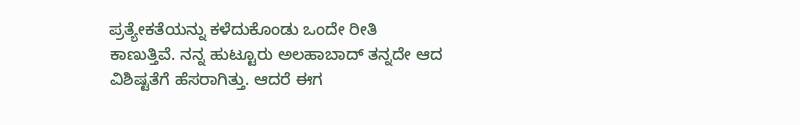ಪ್ರತ್ಯೇಕತೆಯನ್ನು ಕಳೆದುಕೊಂಡು ಒಂದೇ ರೀತಿ ಕಾಣುತ್ತಿವೆ. ನನ್ನ ಹುಟ್ಟೂರು ಅಲಹಾಬಾದ್ ತನ್ನದೇ ಆದ ವಿಶಿಷ್ಟತೆಗೆ ಹೆಸರಾಗಿತ್ತು. ಆದರೆ ಈಗ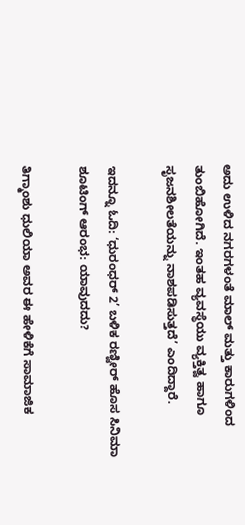ಅದು ಉಳಿದ ನಗರಗಳಂತೆ ಮಾಲ್ ಮತ್ತು ಕಾರುಗಳಿಂದ ತುಂಬಿಹೋಗಿದೆ. ಇಂತಹ ವ್ಯವಸ್ಥೆಯು ವ್ಯಕ್ತಿತ್ವ ಹಾಗೂ ಸೃಜನಶೀಲತೆಯನ್ನು ನಾಶಪಡಿಸುತ್ತದೆ’ ಎಂದಿದ್ದಾರೆ.

ಇದನ್ನೂ ಓದಿ: ‘ಧುರಂಧರ್ 2’ ಬಳಿಕ ರಣ್ವೀರ್ ಹೊಸ ಸಿನಿಮಾ ಶೂಟಿಂಗ್ ಆರಂಭ: ಯಾವುದದು?

ತಿಗ್ಮಾಂಶು ಧುಲಿಯಾ ಅವರ ಈ ಹೇಳಿಕೆಗೆ ಸಾಮಾಜಿಕ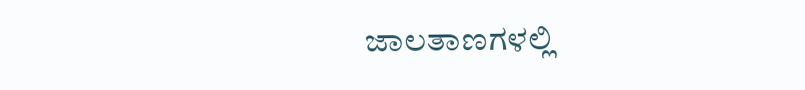ಜಾಲತಾಣಗಳಲ್ಲಿ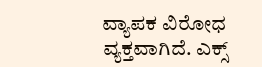ವ್ಯಾಪಕ ವಿರೋಧ ವ್ಯಕ್ತವಾಗಿದೆ. ಎಕ್ಸ್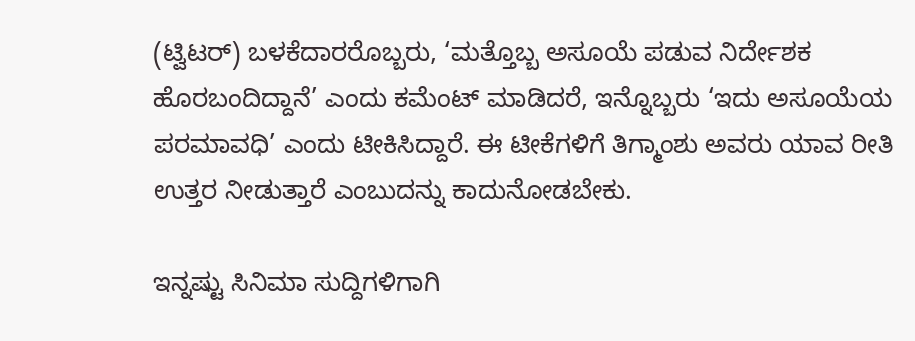(ಟ್ವಿಟರ್) ಬಳಕೆದಾರರೊಬ್ಬರು, ‘ಮತ್ತೊಬ್ಬ ಅಸೂಯೆ ಪಡುವ ನಿರ್ದೇಶಕ ಹೊರಬಂದಿದ್ದಾನೆ’ ಎಂದು ಕಮೆಂಟ್ ಮಾಡಿದರೆ, ಇನ್ನೊಬ್ಬರು ‘ಇದು ಅಸೂಯೆಯ ಪರಮಾವಧಿ’ ಎಂದು ಟೀಕಿಸಿದ್ದಾರೆ. ಈ ಟೀಕೆಗಳಿಗೆ ತಿಗ್ಮಾಂಶು ಅವರು ಯಾವ ರೀತಿ ಉತ್ತರ ನೀಡುತ್ತಾರೆ ಎಂಬುದನ್ನು ಕಾದುನೋಡಬೇಕು.

ಇನ್ನಷ್ಟು ಸಿನಿಮಾ ಸುದ್ದಿಗಳಿಗಾಗಿ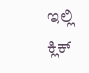ಇಲ್ಲಿ ಕ್ಲಿಕ್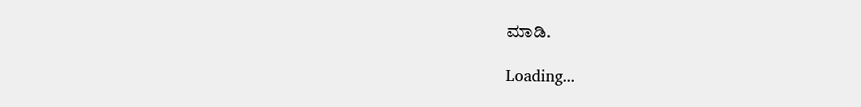ಮಾಡಿ.

Loading...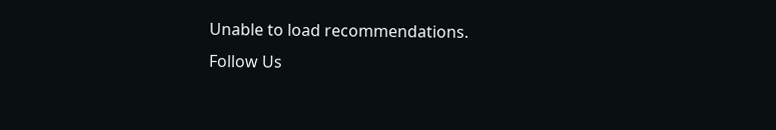Unable to load recommendations.
Follow Us